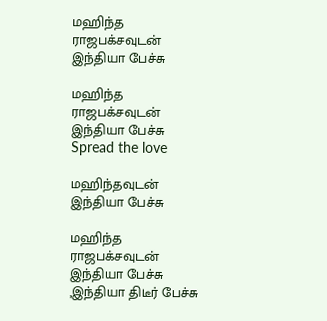மஹிந்த ராஜபக்சவுடன் இந்தியா பேச்சு

மஹிந்த ராஜபக்சவுடன் இந்தியா பேச்சு
Spread the love

மஹிந்தவுடன் இந்தியா பேச்சு

மஹிந்த ராஜபக்சவுடன் இந்தியா பேச்சு ,இந்தியா திடீர் பேச்சு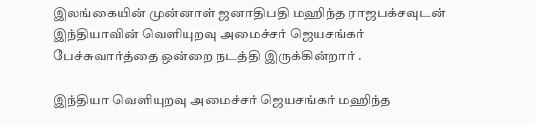இலங்கையின் முன்னாள் ஜனாதிபதி மஹிந்த ராஜபக்சவுடன் இந்தியாவின் வெளியுறவு அமைச்சர் ஜெயசங்கர் பேச்சுவார்த்தை ஒன்றை நடத்தி இருக்கின்றார் .

இந்தியா வெளியுறவு அமைச்சர் ஜெயசங்கர் மஹிந்த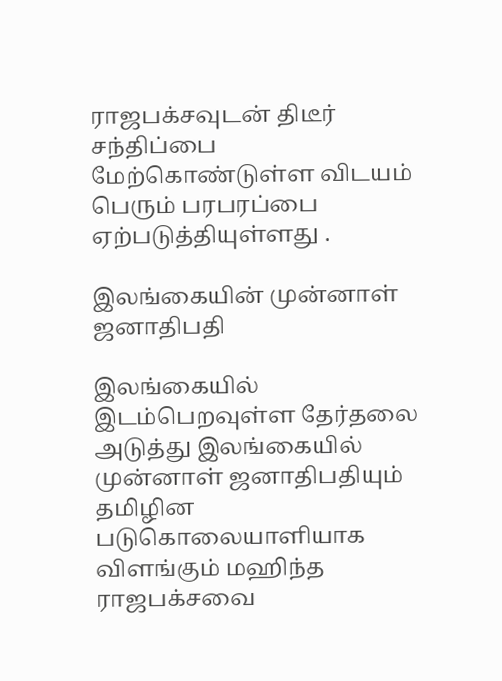ராஜபக்சவுடன் திடீர் சந்திப்பை மேற்கொண்டுள்ள விடயம் பெரும் பரபரப்பை ஏற்படுத்தியுள்ளது .

இலங்கையின் முன்னாள் ஜனாதிபதி

இலங்கையில் இடம்பெறவுள்ள தேர்தலை அடுத்து இலங்கையில் முன்னாள் ஜனாதிபதியும் தமிழின படுகொலையாளியாக விளங்கும் மஹிந்த ராஜபக்சவை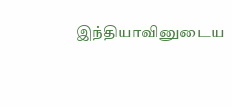இந்தியாவினுடைய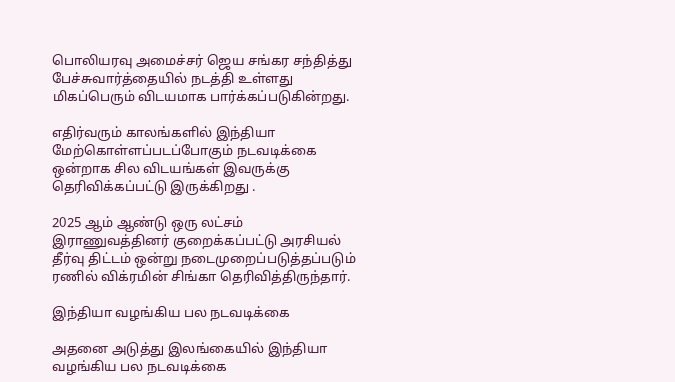பொலியரவு அமைச்சர் ஜெய சங்கர சந்தித்து பேச்சுவார்த்தையில் நடத்தி உள்ளது மிகப்பெரும் விடயமாக பார்க்கப்படுகின்றது.

எதிர்வரும் காலங்களில் இந்தியா மேற்கொள்ளப்படப்போகும் நடவடிக்கை ஒன்றாக சில விடயங்கள் இவருக்கு தெரிவிக்கப்பட்டு இருக்கிறது .

2025 ஆம் ஆண்டு ஒரு லட்சம் இராணுவத்தினர் குறைக்கப்பட்டு அரசியல் தீர்வு திட்டம் ஒன்று நடைமுறைப்படுத்தப்படும் ரணில் விக்ரமின் சிங்கா தெரிவித்திருந்தார்.

இந்தியா வழங்கிய பல நடவடிக்கை

அதனை அடுத்து இலங்கையில் இந்தியா வழங்கிய பல நடவடிக்கை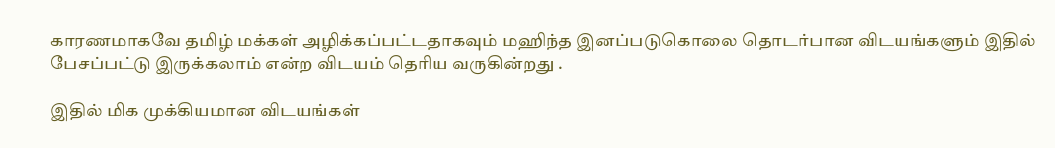காரணமாகவே தமிழ் மக்கள் அழிக்கப்பட்டதாகவும் மஹிந்த இனப்படுகொலை தொடர்பான விடயங்களும் இதில் பேசப்பட்டு இருக்கலாம் என்ற விடயம் தெரிய வருகின்றது .

இதில் மிக முக்கியமான விடயங்கள்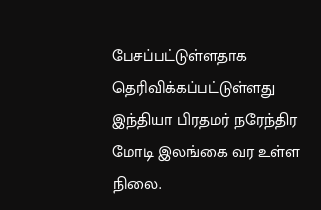பேசப்பட்டுள்ளதாக தெரிவிக்கப்பட்டுள்ளது இந்தியா பிரதமர் நரேந்திர மோடி இலங்கை வர உள்ள நிலை.